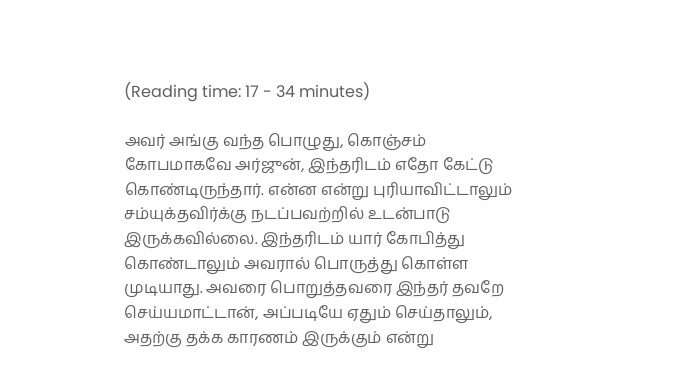(Reading time: 17 - 34 minutes)

அவர் அங்கு வந்த பொழுது, கொஞ்சம் கோபமாகவே அர்ஜுன், இந்தரிடம் எதோ கேட்டு கொண்டிருந்தார். என்ன என்று புரியாவிட்டாலும் சம்யுக்தவிர்க்கு நடப்பவற்றில் உடன்பாடு இருக்கவில்லை. இந்தரிடம் யார் கோபித்து கொண்டாலும் அவரால் பொருத்து கொள்ள முடியாது. அவரை பொறுத்தவரை இந்தர் தவறே செய்யமாட்டான், அப்படியே ஏதும் செய்தாலும், அதற்கு தக்க காரணம் இருக்கும் என்று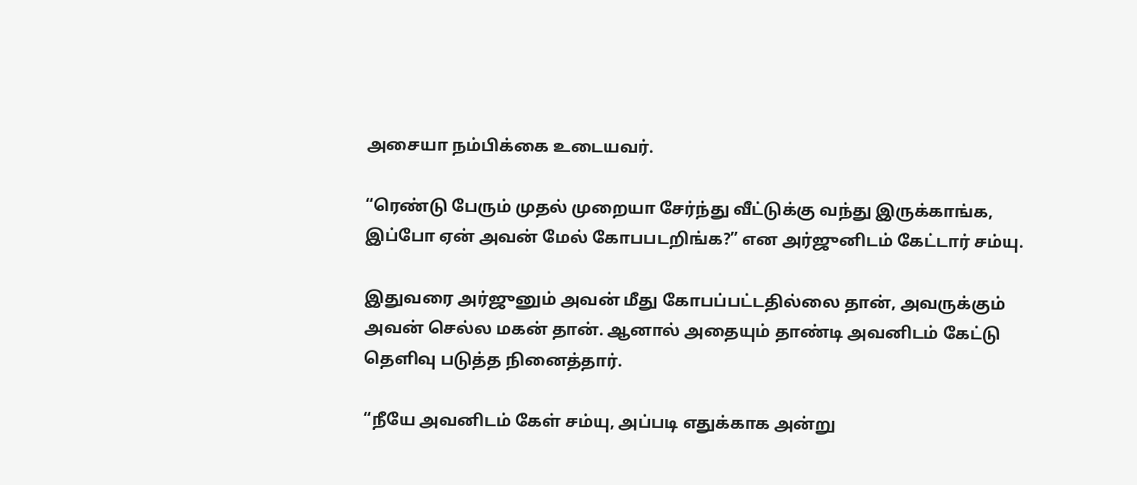அசையா நம்பிக்கை உடையவர்.

“ரெண்டு பேரும் முதல் முறையா சேர்ந்து வீட்டுக்கு வந்து இருக்காங்க, இப்போ ஏன் அவன் மேல் கோபபடறிங்க?” என அர்ஜுனிடம் கேட்டார் சம்யு.

இதுவரை அர்ஜுனும் அவன் மீது கோபப்பட்டதில்லை தான், அவருக்கும் அவன் செல்ல மகன் தான். ஆனால் அதையும் தாண்டி அவனிடம் கேட்டு தெளிவு படுத்த நினைத்தார்.

“நீயே அவனிடம் கேள் சம்யு, அப்படி எதுக்காக அன்று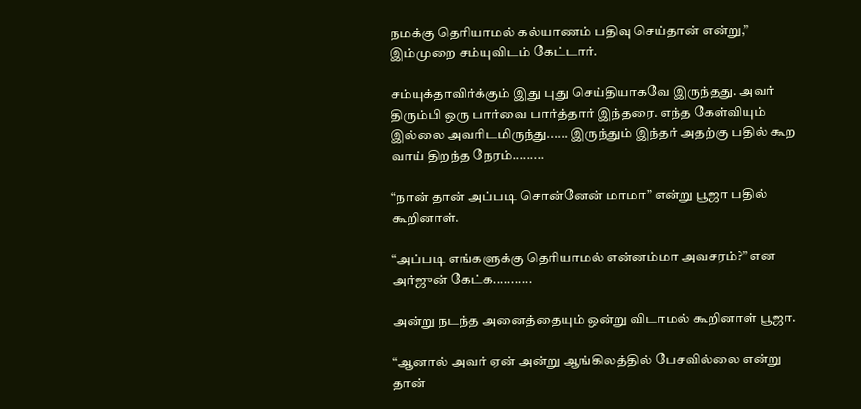நமக்கு தெரியாமல் கல்யாணம் பதிவு செய்தான் என்று,” இம்முறை சம்யுவிடம் கேட்டார்.

சம்யுக்தாவிர்க்கும் இது புது செய்தியாகவே இருந்தது. அவர் திரும்பி ஒரு பார்வை பார்த்தார் இந்தரை. எந்த கேள்வியும் இல்லை அவரிடமிருந்து...... இருந்தும் இந்தர் அதற்கு பதில் கூற வாய் திறந்த நேரம்.........

“நான் தான் அப்படி சொன்னேன் மாமா” என்று பூஜா பதில் கூறினாள்.

“அப்படி எங்களுக்கு தெரியாமல் என்னம்மா அவசரம்?” என அர்ஜுன் கேட்க...........

அன்று நடந்த அனைத்தையும் ஒன்று விடாமல் கூறினாள் பூஜா.

“ஆனால் அவர் ஏன் அன்று ஆங்கிலத்தில் பேசவில்லை என்று தான்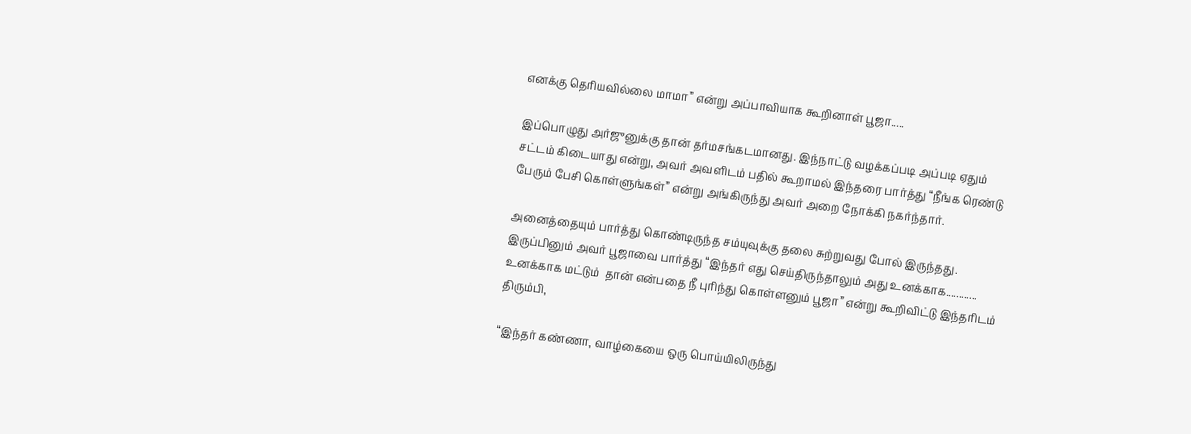எனக்கு தெரியவில்லை மாமா” என்று அப்பாவியாக கூறினாள் பூஜா.....

இப்பொழுது அர்ஜுனுக்கு தான் தர்மசங்கடமானது. இந்நாட்டு வழக்கப்படி அப்படி ஏதும் சட்டம் கிடையாது என்று, அவர் அவளிடம் பதில் கூறாமல் இந்தரை பார்த்து “நீங்க ரெண்டு பேரும் பேசி கொள்ளுங்கள்” என்று அங்கிருந்து அவர் அறை நோக்கி நகர்ந்தார்.

அனைத்தையும் பார்த்து கொண்டிருந்த சம்யுவுக்கு தலை சுற்றுவது போல் இருந்தது. இருப்பினும் அவர் பூஜாவை பார்த்து “இந்தர் எது செய்திருந்தாலும் அது உனக்காக............  உனக்காக மட்டும்  தான் என்பதை நீ புரிந்து கொள்ளனும் பூஜா” என்று கூறிவிட்டு இந்தரிடம் திரும்பி,

“இந்தர் கண்ணா, வாழ்கையை ஒரு பொய்யிலிருந்து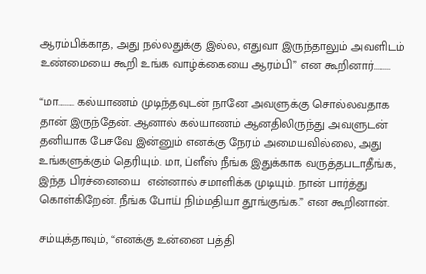ஆரம்பிக்காத, அது நல்லதுக்கு இல்ல, எதுவா இருந்தாலும் அவளிடம் உண்மையை கூறி உங்க வாழ்க்கையை ஆரம்பி” என கூறினார்.........

“மா......... கல்யாணம் முடிந்தவுடன் நானே அவளுக்கு சொல்லவதாக தான் இருந்தேன். ஆனால் கல்யாணம் ஆனதிலிருந்து அவளுடன் தனியாக பேசவே இன்னும் எனக்கு நேரம் அமையவில்லை, அது உங்களுக்கும் தெரியும். மா, ப்ளீஸ் நீங்க இதுக்காக வருத்தபடாதீங்க, இந்த பிரச்னையை  என்னால் சமாளிக்க முடியும். நான் பார்த்து கொள்கிறேன். நீங்க போய் நிம்மதியா தூங்குங்க.” என கூறினான்.

சம்யுக்தாவும், “எனக்கு உன்னை பத்தி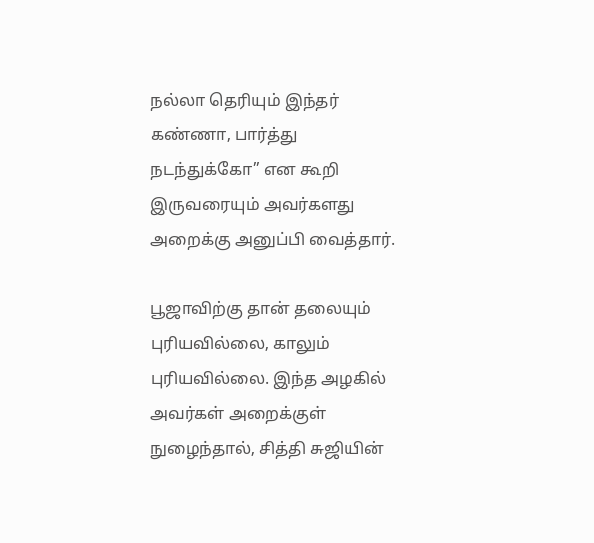நல்லா தெரியும் இந்தர் கண்ணா, பார்த்து நடந்துக்கோ” என கூறி இருவரையும் அவர்களது அறைக்கு அனுப்பி வைத்தார்.

பூஜாவிற்கு தான் தலையும் புரியவில்லை, காலும் புரியவில்லை. இந்த அழகில் அவர்கள் அறைக்குள் நுழைந்தால், சித்தி சுஜியின்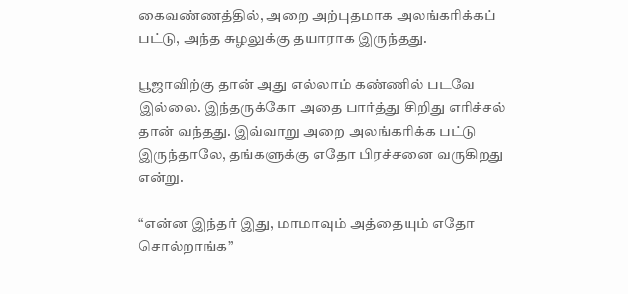கைவண்ணத்தில், அறை அற்புதமாக அலங்கரிக்கப் பட்டு, அந்த சுழலுக்கு தயாராக இருந்தது.

பூஜாவிற்கு தான் அது எல்லாம் கண்ணில் படவே இல்லை. இந்தருக்கோ அதை பார்த்து சிறிது எரிச்சல் தான் வந்தது. இவ்வாறு அறை அலங்கரிக்க பட்டு இருந்தாலே, தங்களுக்கு எதோ பிரச்சனை வருகிறது என்று.

“என்ன இந்தர் இது, மாமாவும் அத்தையும் எதோ சொல்றாங்க”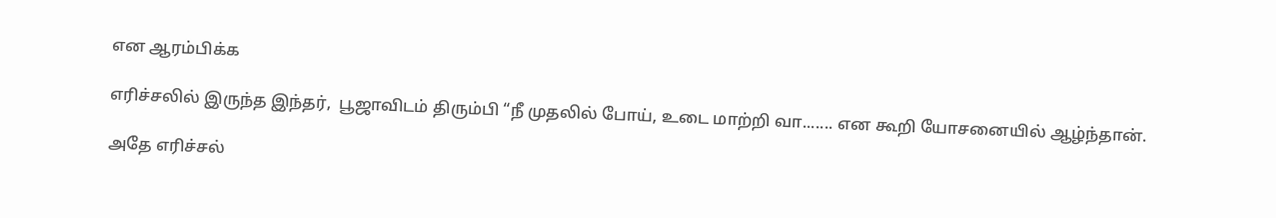என ஆரம்பிக்க

எரிச்சலில் இருந்த இந்தர்,  பூஜாவிடம் திரும்பி “நீ முதலில் போய், உடை மாற்றி வா....... என கூறி யோசனையில் ஆழ்ந்தான்.

அதே எரிச்சல்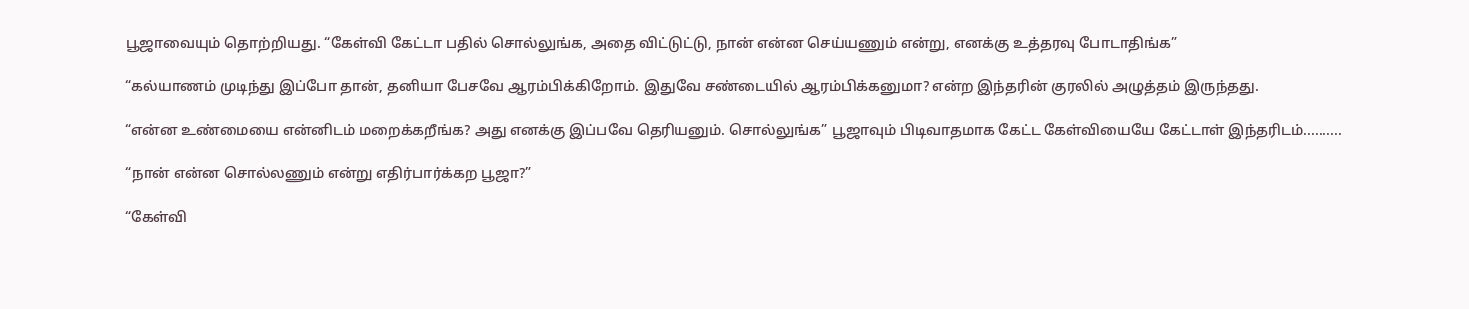பூஜாவையும் தொற்றியது. “கேள்வி கேட்டா பதில் சொல்லுங்க, அதை விட்டுட்டு, நான் என்ன செய்யணும் என்று, எனக்கு உத்தரவு போடாதிங்க”

“கல்யாணம் முடிந்து இப்போ தான், தனியா பேசவே ஆரம்பிக்கிறோம். இதுவே சண்டையில் ஆரம்பிக்கனுமா? என்ற இந்தரின் குரலில் அழுத்தம் இருந்தது.

“என்ன உண்மையை என்னிடம் மறைக்கறீங்க? அது எனக்கு இப்பவே தெரியனும். சொல்லுங்க” பூஜாவும் பிடிவாதமாக கேட்ட கேள்வியையே கேட்டாள் இந்தரிடம்..........

“நான் என்ன சொல்லணும் என்று எதிர்பார்க்கற பூஜா?”

“கேள்வி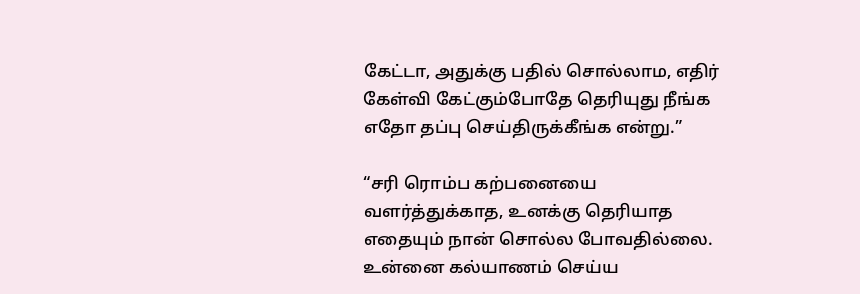கேட்டா, அதுக்கு பதில் சொல்லாம, எதிர் கேள்வி கேட்கும்போதே தெரியுது நீங்க எதோ தப்பு செய்திருக்கீங்க என்று.”

“சரி ரொம்ப கற்பனையை வளர்த்துக்காத, உனக்கு தெரியாத எதையும் நான் சொல்ல போவதில்லை. உன்னை கல்யாணம் செய்ய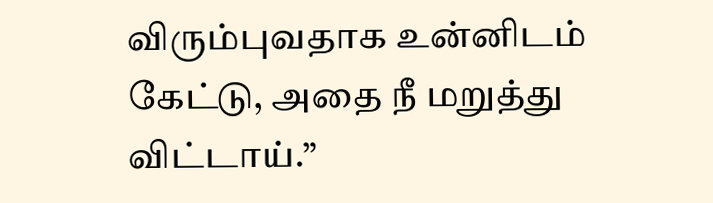விரும்புவதாக உன்னிடம் கேட்டு, அதை நீ மறுத்து விட்டாய்.”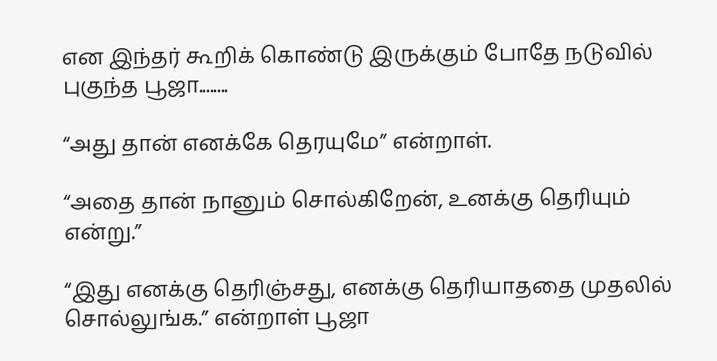என இந்தர் கூறிக் கொண்டு இருக்கும் போதே நடுவில் புகுந்த பூஜா........

“அது தான் எனக்கே தெரயுமே” என்றாள்.

“அதை தான் நானும் சொல்கிறேன், உனக்கு தெரியும் என்று.”

“இது எனக்கு தெரிஞ்சது, எனக்கு தெரியாததை முதலில் சொல்லுங்க.” என்றாள் பூஜா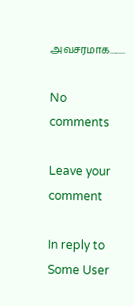அவசரமாக........

No comments

Leave your comment

In reply to Some User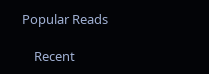Popular Reads

    Recent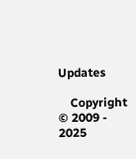Updates

    Copyright © 2009 - 2025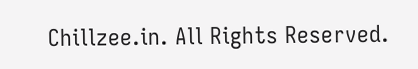Chillzee.in. All Rights Reserved.